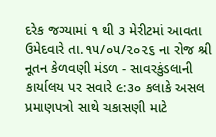દરેક જગ્યામાં ૧ થી ૩ મેરીટમાં આવતા ઉમેદવારે તા.૧૫/૦૫/૨૦૨૬ ના રોજ શ્રી નૂતન કેળવણી મંડળ - સાવરકુંડલાની કાર્યાલય પર સવારે ૯:૩૦ કલાકે અસલ પ્રમાણપત્રો સાથે ચકાસણી માટે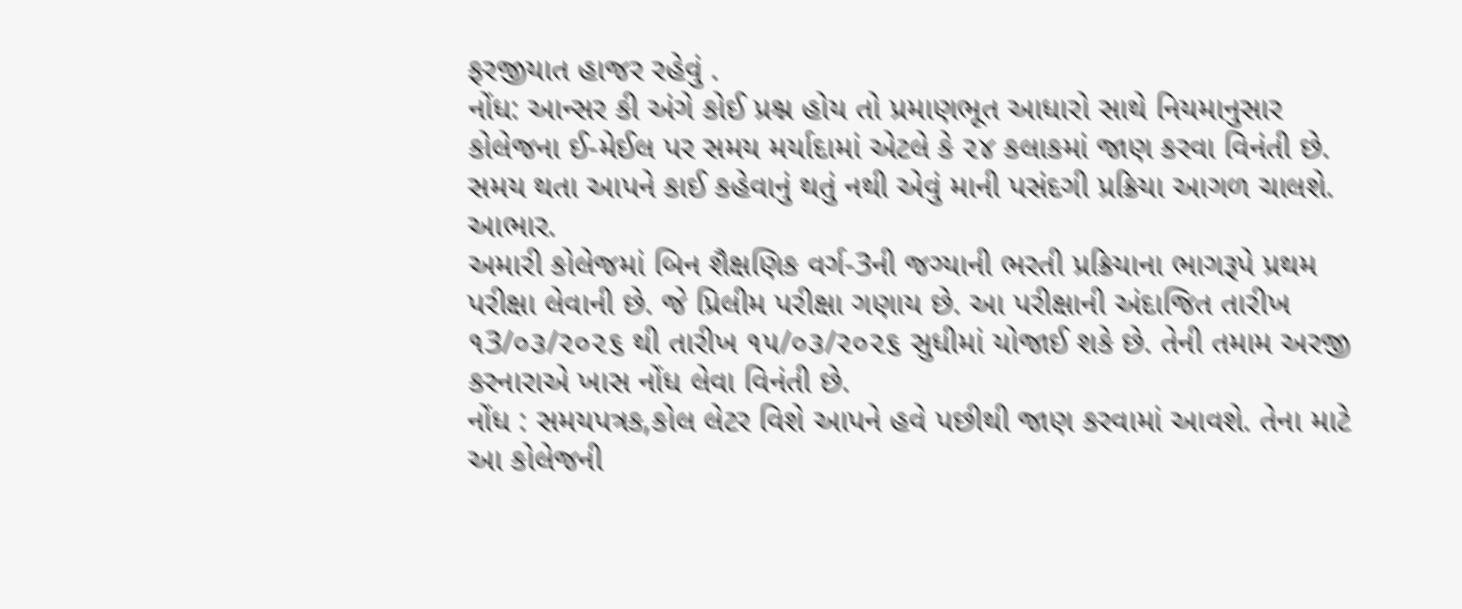ફરજીયાત હાજર રહેવું .
નોંધ: આન્સર કી અંગે કોઈ પ્રશ્ન હોય તો પ્રમાણભૂત આધારો સાથે નિયમાનુસાર કોલેજના ઈ-મેઈલ પર સમય મર્યાદામાં એટલે કે ૨૪ કલાકમાં જાણ કરવા વિનંતી છે. સમય થતા આપને કાઈ કહેવાનું થતું નથી એવું માની પસંદગી પ્રક્રિયા આગળ ચાલશે. આભાર.
અમારી કોલેજમાં બિન શૈક્ષણિક વર્ગ-3ની જગ્યાની ભરતી પ્રક્રિયાના ભાગરૂપે પ્રથમ પરીક્ષા લેવાની છે. જે પ્રિલીમ પરીક્ષા ગણાય છે. આ પરીક્ષાની અંદાજિત તારીખ ૧3/૦૩/૨૦૨૬ થી તારીખ ૧૫/૦૩/૨૦૨૬ સુધીમાં યોજાઈ શકે છે. તેની તમામ અરજી કરનારાએ ખાસ નોંધ લેવા વિનંતી છે.
નોંધ : સમયપત્રક,કોલ લેટર વિશે આપને હવે પછીથી જાણ કરવામાં આવશે. તેના માટે આ કોલેજની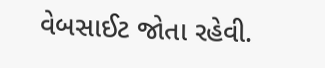વેબસાઈટ જોતા રહેવી.